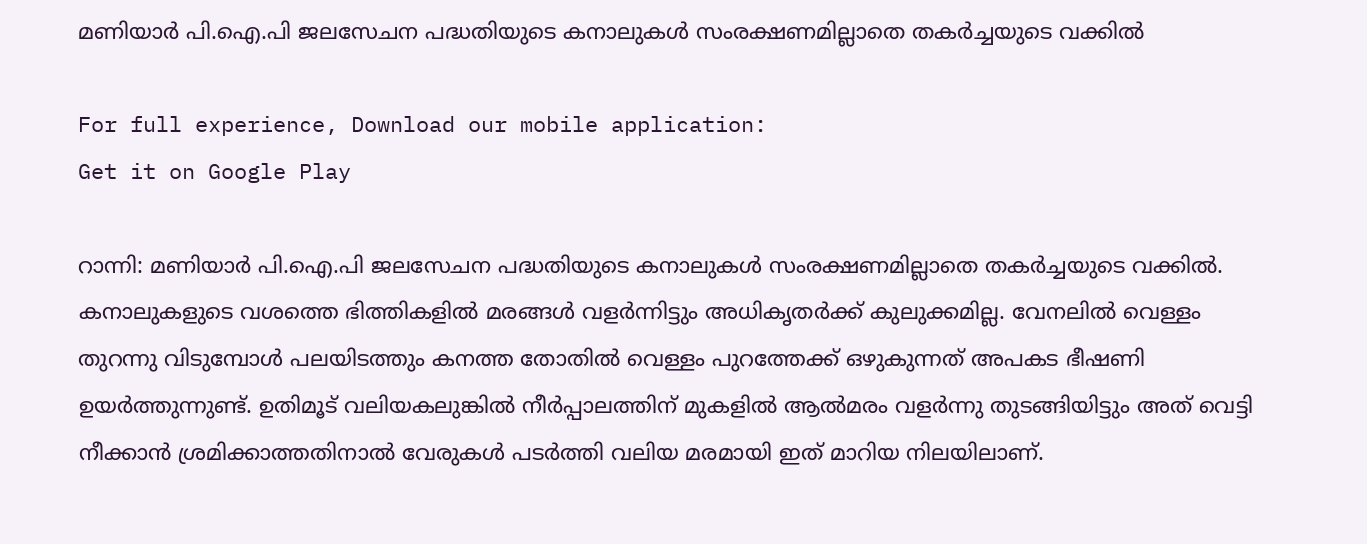മണിയാര്‍ പി.ഐ.പി ജലസേചന പദ്ധതിയുടെ കനാലുകള്‍ സംരക്ഷണമില്ലാതെ തകര്‍ച്ചയുടെ വക്കില്‍

For full experience, Download our mobile application:
Get it on Google Play

റാന്നി: മണിയാര്‍ പി.ഐ.പി ജലസേചന പദ്ധതിയുടെ കനാലുകള്‍ സംരക്ഷണമില്ലാതെ തകര്‍ച്ചയുടെ വക്കില്‍. കനാലുകളുടെ വശത്തെ ഭിത്തികളില്‍ മരങ്ങള്‍ വളര്‍ന്നിട്ടും അധികൃതര്‍ക്ക് കുലുക്കമില്ല. വേനലില്‍ വെള്ളം തുറന്നു വിടുമ്പോള്‍ പലയിടത്തും കനത്ത തോതില്‍ വെള്ളം പുറത്തേക്ക് ഒഴുകുന്നത് അപകട ഭീഷണി ഉയര്‍ത്തുന്നുണ്ട്. ഉതിമൂട് വലിയകലുങ്കില്‍ നീര്‍പ്പാലത്തിന് മുകളില്‍ ആല്‍മരം വളര്‍ന്നു തുടങ്ങിയിട്ടും അത് വെട്ടി നീക്കാന്‍ ശ്രമിക്കാത്തതിനാല്‍ വേരുകള്‍ പടര്‍ത്തി വലിയ മരമായി ഇത് മാറിയ നിലയിലാണ്.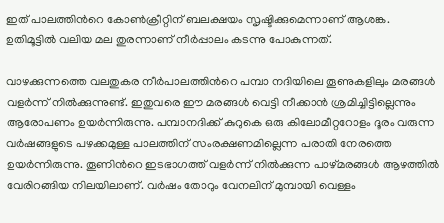ഇത് പാലത്തിന്‍റെ കോണ്‍ക്രീറ്റിന് ബലക്ഷയം സൃഷ്ടിക്കുമെന്നാണ് ആശങ്ക. ഉതിമൂട്ടില്‍ വലിയ മല തുരന്നാണ് നീര്‍പ്പാലം കടന്നു പോകുന്നത്.

വാഴക്കുന്നത്തെ വലതുകര നീര്‍പാലത്തിന്‍റെ പമ്പാ നദിയിലെ തൂണുകളിലും മരങ്ങള്‍ വളര്‍ന്ന് നില്‍ക്കുന്നുണ്ട്. ഇതുവരെ ഈ മരങ്ങള്‍ വെട്ടി നീക്കാന്‍ ശ്രമിച്ചിട്ടില്ലെന്നും ആരോപണം ഉയര്‍ന്നിരുന്നു. പമ്പാനദിക്ക് കുറുകെ ഒരു കിലോമീറ്ററോളം ദൂരം വരുന്ന വര്‍ഷങ്ങളുടെ പഴക്കമുള്ള പാലത്തിന് സംരക്ഷണമില്ലെന്ന പരാതി നേരത്തെ ഉയര്‍ന്നിരുന്നു. തൂണിന്‍റെ ഇടഭാഗത്ത് വളര്‍ന്ന് നില്‍ക്കുന്ന പാഴ്മരങ്ങള്‍ ആഴത്തില്‍ വേരിറങ്ങിയ നിലയിലാണ്. വര്‍ഷം തോറും വേനലിന് മുമ്പായി വെള്ളം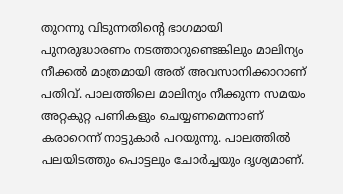തുറന്നു വിടുന്നതിന്‍റെ ഭാഗമായി പുനരുദ്ധാരണം നടത്താറുണ്ടെങ്കിലും മാലിന്യം നീക്കല്‍ മാത്രമായി അത് അവസാനിക്കാറാണ് പതിവ്. പാലത്തിലെ മാലിന്യം നീക്കുന്ന സമയം അറ്റകുറ്റ പണികളും ചെയ്യണമെന്നാണ് കരാറെന്ന് നാട്ടുകാര്‍ പറയുന്നു. പാലത്തില്‍ പലയിടത്തും പൊട്ടലും ചോര്‍ച്ചയും ദൃശ്യമാണ്.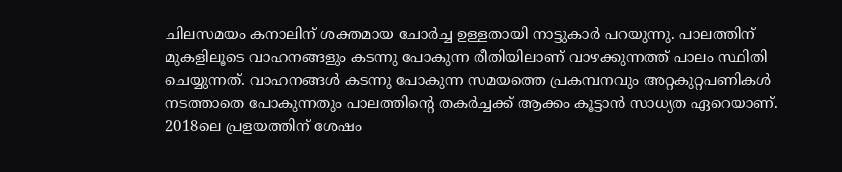ചിലസമയം കനാലിന് ശക്തമായ ചോര്‍ച്ച ഉള്ളതായി നാട്ടുകാര്‍ പറയുന്നു. പാലത്തിന് മുകളിലൂടെ വാഹനങ്ങളും കടന്നു പോകുന്ന രീതിയിലാണ് വാഴക്കുന്നത്ത് പാലം സ്ഥിതി ചെയ്യുന്നത്. വാഹനങ്ങള്‍ കടന്നു പോകുന്ന സമയത്തെ പ്രകമ്പനവും അറ്റകുറ്റപണികള്‍ നടത്താതെ പോകുന്നതും പാലത്തിന്‍റെ തകര്‍ച്ചക്ക് ആക്കം കൂട്ടാന്‍ സാധ്യത ഏറെയാണ്. 2018ലെ പ്രളയത്തിന് ശേഷം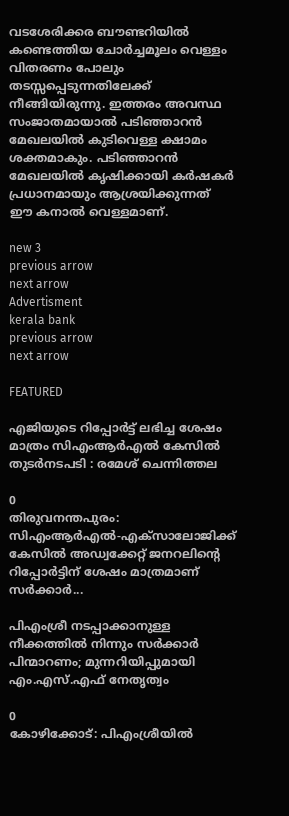വടശേരിക്കര ബൗണ്ടറിയില്‍ കണ്ടെത്തിയ ചോര്‍ച്ചമൂലം വെള്ളം വിതരണം പോലും തടസ്സപ്പെടുന്നതിലേക്ക് നീങ്ങിയിരുന്നു. ഇത്തരം അവസ്ഥ സംജാതമായാല്‍ പടിഞ്ഞാറന്‍ മേഖലയില്‍ കുടിവെള്ള ക്ഷാമം ശക്തമാകും. പടിഞ്ഞാറന്‍ മേഖലയില്‍ കൃഷിക്കായി കര്‍ഷകര്‍ പ്രധാനമായും ആശ്രയിക്കുന്നത് ഈ കനാല്‍ വെള്ളമാണ്.

new 3
previous arrow
next arrow
Advertisment
kerala bank
previous arrow
next arrow

FEATURED

എജിയുടെ റിപ്പോർട്ട് ലഭിച്ച ശേഷം മാത്രം സിഎംആർഎൽ കേസിൽ തുടർനടപടി : രമേശ് ചെന്നിത്തല

0
തിരുവനന്തപുരം: സിഎംആര്‍എല്‍-എക്‌സാലോജിക്ക് കേസില്‍ അഡ്വക്കേറ്റ് ജനറലിന്റെ റിപ്പോര്‍ട്ടിന് ശേഷം മാത്രമാണ് സര്‍ക്കാര്‍...

പിഎംശ്രീ നടപ്പാക്കാനുള്ള നീക്കത്തിൽ നിന്നും സർക്കാർ പിന്മാറണം; മുന്നറിയിപ്പുമായി എം.എസ്.എഫ് നേതൃത്വം

0
കോഴിക്കോട്: പിഎംശ്രീയില്‍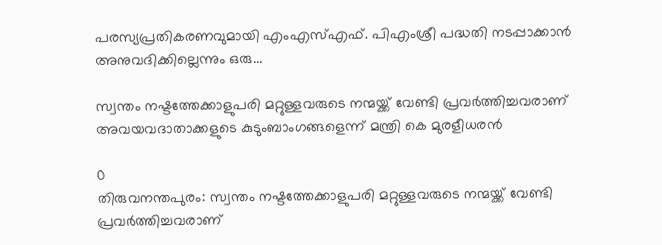പരസ്യപ്രതികരണവുമായി എംഎസ്എഫ്. പിഎംശ്രീ പദ്ധതി നടപ്പാക്കാന്‍ അനുവദിക്കില്ലെന്നും ഒരു...

സ്വന്തം നഷ്ടത്തേക്കാളുപരി മറ്റുള്ളവരുടെ നന്മയ്ക്ക് വേണ്ടി പ്രവർത്തിച്ചവരാണ് അവയവദാതാക്കളുടെ കുടുംബാംഗങ്ങളെന്ന് മന്ത്രി കെ മുരളീധരൻ

0
തിരുവനന്തപുരം: സ്വന്തം നഷ്ടത്തേക്കാളുപരി മറ്റുള്ളവരുടെ നന്മയ്ക്ക് വേണ്ടി പ്രവർത്തിച്ചവരാണ്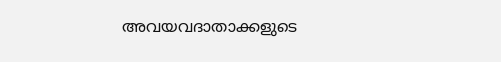അവയവദാതാക്കളുടെ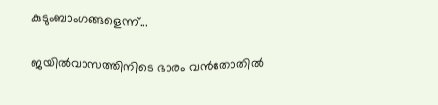കുടുംബാംഗങ്ങളെന്ന്...

ജയിൽവാസത്തിനിടെ ഭാരം വൻതോതിൽ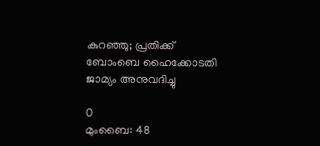കുറഞ്ഞു; പ്രതിക്ക് ബോംബെ ഹൈക്കോടതി ജാമ്യം അനുവദിച്ചു

0
മുംബൈ: 48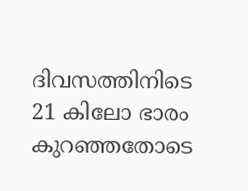ദിവസത്തിനിടെ 21 കിലോ ഭാരം കുറഞ്ഞതോടെ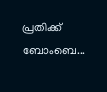പ്രതിക്ക് ബോംബെ...